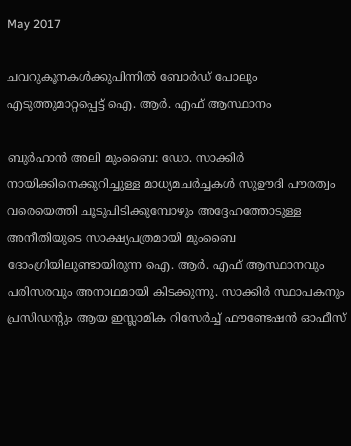May 2017

ചവറുകൂനകൾക്കുപിന്നിൽ ബോർഡ്‌ പോലും എടുത്തുമാറ്റപ്പെട്ട്‌ ഐ. ആർ. എഫ്‌ ആസ്ഥാനം

ബുർഹാൻ അലി മുംബൈ: ഡോ. സാക്കിർ നായിക്കിനെക്കുറിച്ചുള്ള മാധ്യമചർച്ചകൾ സുഊദി പൗരത്വം വരെയെത്തി ചൂടുപിടിക്കുമ്പോഴും അദ്ദേഹത്തോടുള്ള അനീതിയുടെ സാക്ഷ്യപത്രമായി മുംബൈ ദോംഗ്രിയിലുണ്ടായിരുന്ന ഐ. ആർ. എഫ്‌ ആസ്ഥാനവും പരിസരവും അനാഥമായി കിടക്കുന്നു. സാക്കിർ സ്ഥാപകനും പ്രസിഡന്റും ആയ ഇസ്ലാമിക റിസേർച്ച്‌ ഫൗണ്ടേഷൻ ഓഫീസ്‌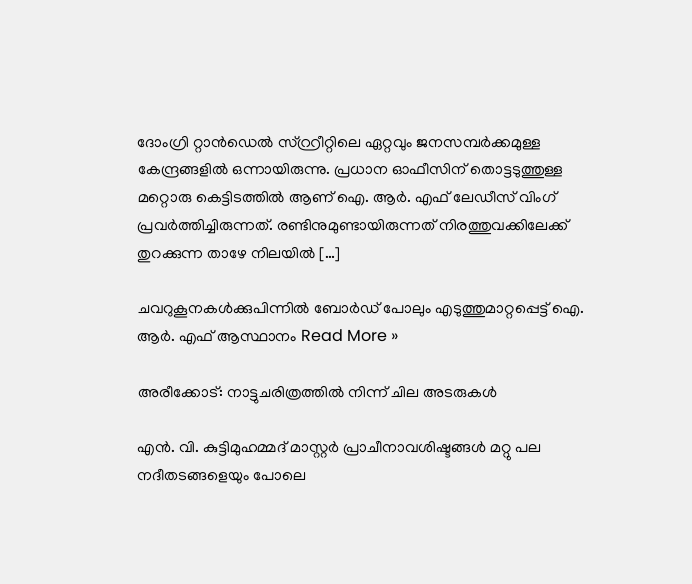ദോംഗ്രി റ്റാൻഡെൽ സ്റ്റ്രീറ്റിലെ ഏറ്റവും ജനസമ്പർക്കമുള്ള കേന്ദ്രങ്ങളിൽ ഒന്നായിരുന്നു. പ്രധാന ഓഫീസിന്‌ തൊട്ടടുത്തുള്ള മറ്റൊരു കെട്ടിടത്തിൽ ആണ്‌ ഐ. ആർ. എഫ്‌ ലേഡീസ്‌ വിംഗ്‌ പ്രവർത്തിച്ചിരുന്നത്‌. രണ്ടിനുമുണ്ടായിരുന്നത്‌‌ നിരത്തുവക്കിലേക്ക്‌ തുറക്കുന്ന താഴേ നിലയിൽ […]

ചവറുകൂനകൾക്കുപിന്നിൽ ബോർഡ്‌ പോലും എടുത്തുമാറ്റപ്പെട്ട്‌ ഐ. ആർ. എഫ്‌ ആസ്ഥാനം Read More »

അരീക്കോട്: നാട്ടുചരിത്രത്തില്‍ നിന്ന് ചില അടരുകള്‍

എൻ. വി. കുട്ടിമുഹമ്മദ്‌ മാസ്റ്റർ പ്രാചീനാവശിഷ്ടങ്ങള്‍ മറ്റു പല നദീതടങ്ങളെയും പോലെ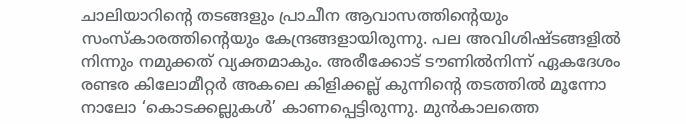ചാലിയാറിന്റെ തടങ്ങളും പ്രാചീന ആവാസത്തിന്റെയും സംസ്‌കാരത്തിന്റെയും കേന്ദ്രങ്ങളായിരുന്നു. പല അവിശിഷ്ടങ്ങളില്‍ നിന്നും നമുക്കത് വ്യക്തമാകും. അരീക്കോട് ടൗണിൽനിന്ന് ഏകദേശം രണ്ടര കിലോമീറ്റര്‍ അകലെ കിളിക്കല്ല് കുന്നിന്റെ തടത്തില്‍ മൂന്നോ നാലോ ‘കൊടക്കല്ലുകള്‍’ കാണപ്പെട്ടിരുന്നു. മുന്‍കാലത്തെ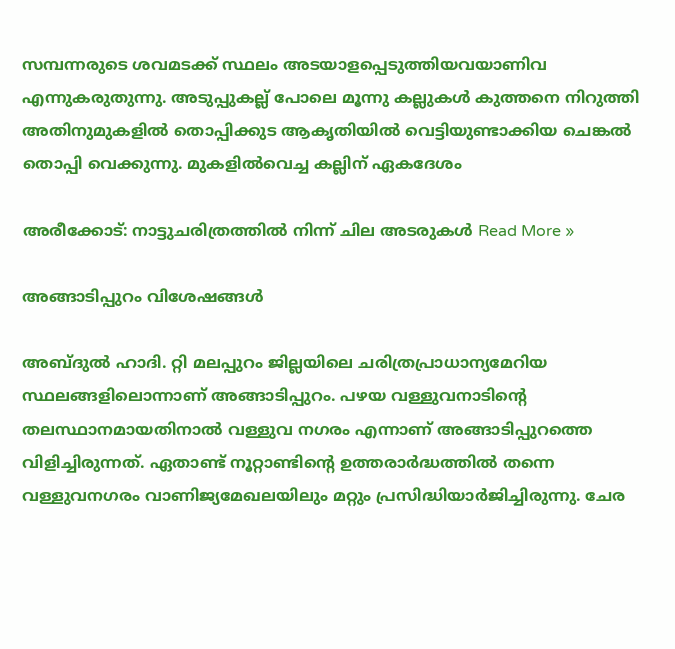സമ്പന്നരുടെ ശവമടക്ക് സ്ഥലം അടയാളപ്പെടുത്തിയവയാണിവ എന്നുകരുതുന്നു. അടുപ്പുകല്ല് പോലെ മൂന്നു കല്ലുകള്‍ കുത്തനെ നിറുത്തി അതിനുമുകളില്‍ തൊപ്പിക്കുട ആകൃതിയില്‍ വെട്ടിയുണ്ടാക്കിയ ചെങ്കല്‍ തൊപ്പി വെക്കുന്നു. മുകളില്‍വെച്ച കല്ലിന് ഏകദേശം

അരീക്കോട്: നാട്ടുചരിത്രത്തില്‍ നിന്ന് ചില അടരുകള്‍ Read More »

അങ്ങാടിപ്പുറം വിശേഷങ്ങൾ

അബ്ദുല്‍ ഹാദി. റ്റി മലപ്പുറം ജില്ലയിലെ ചരിത്രപ്രാധാന്യമേറിയ സ്ഥലങ്ങളിലൊന്നാണ് അങ്ങാടിപ്പുറം. പഴയ വള്ളുവനാടിന്റെ തലസ്ഥാനമായതിനാല്‍ വള്ളുവ നഗരം എന്നാണ് അങ്ങാടിപ്പുറത്തെ വിളിച്ചിരുന്നത്. ഏതാണ്ട് നൂറ്റാണ്ടിന്റെ ഉത്തരാര്‍ദ്ധത്തില്‍ തന്നെ വള്ളുവനഗരം വാണിജ്യമേഖലയിലും മറ്റും പ്രസിദ്ധിയാര്‍ജിച്ചിരുന്നു. ചേര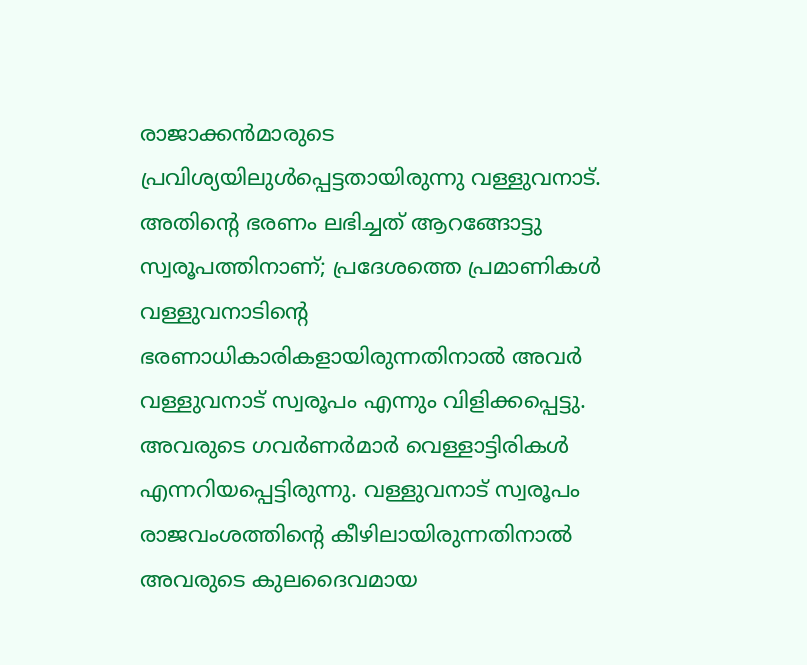രാജാക്കന്‍മാരുടെ പ്രവിശ്യയിലുള്‍പ്പെട്ടതായിരുന്നു വള്ളുവനാട്. അതിന്റെ ഭരണം ലഭിച്ചത് ആറങ്ങോട്ടു സ്വരൂപത്തിനാണ്; പ്രദേശത്തെ പ്രമാണികള്‍ വള്ളുവനാടിന്റെ ഭരണാധികാരികളായിരുന്നതിനാല്‍ അവര്‍ വള്ളുവനാട് സ്വരൂപം എന്നും വിളിക്കപ്പെട്ടു. അവരുടെ ഗവര്‍ണര്‍മാര്‍ വെള്ളാട്ടിരികള്‍ എന്നറിയപ്പെട്ടിരുന്നു. വള്ളുവനാട് സ്വരൂപം രാജവംശത്തിന്റെ കീഴിലായിരുന്നതിനാല്‍ അവരുടെ കുലദൈവമായ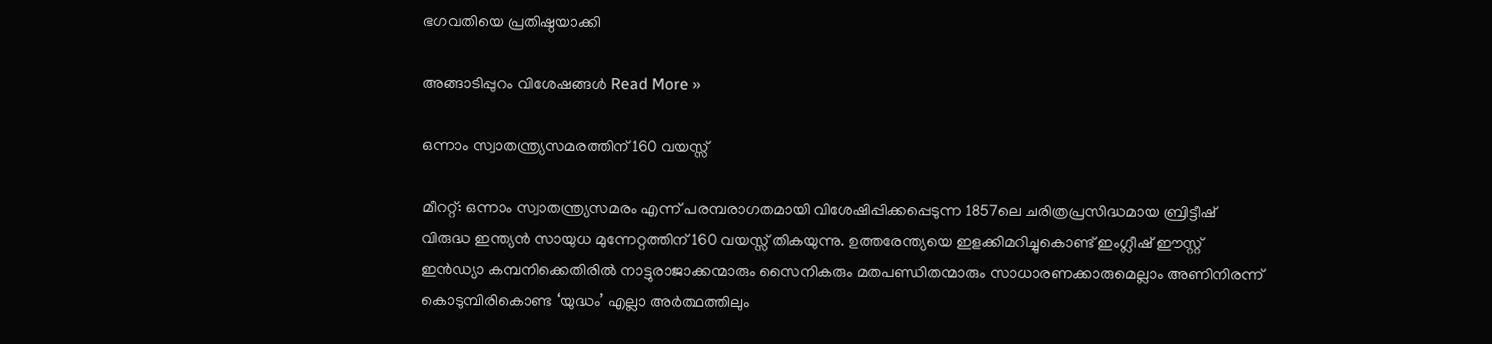ഭഗവതിയെ പ്രതിഷ്ഠയാക്കി

അങ്ങാടിപ്പുറം വിശേഷങ്ങൾ Read More »

ഒന്നാം സ്വാതന്ത്ര്യസമരത്തിന് 160 വയസ്സ്

മീററ്റ്: ഒന്നാം സ്വാതന്ത്ര്യസമരം എന്ന് പരമ്പരാഗതമായി വിശേഷിപ്പിക്കപ്പെടുന്ന 1857ലെ ചരിത്രപ്രസിദ്ധമായ ബ്രിട്ടീഷ് വിരുദ്ധ ഇന്ത്യൻ സായുധ മുന്നേറ്റത്തിന് 160 വയസ്സ് തികയുന്നു. ഉത്തരേന്ത്യയെ ഇളക്കിമറിച്ചുകൊണ്ട് ഇംഗ്ലീഷ് ഈസ്റ്റ് ഇൻഡ്യാ കമ്പനിക്കെതിരിൽ നാട്ടുരാജാക്കന്മാരും സൈനികരും മതപണ്ഡിതന്മാരും സാധാരണക്കാരുമെല്ലാം അണിനിരന്ന് കൊടുമ്പിരികൊണ്ട ‘യുദ്ധം’ എല്ലാ അർത്ഥത്തിലും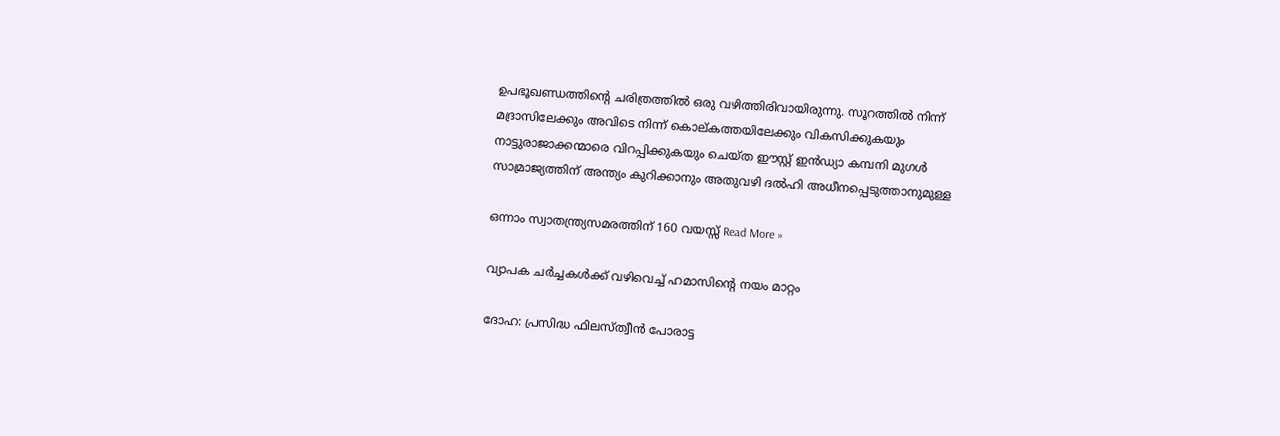ഉപഭൂഖണ്ഡത്തിന്റെ ചരിത്രത്തിൽ ഒരു വഴിത്തിരിവായിരുന്നു. സൂറത്തിൽ നിന്ന് മദ്രാസിലേക്കും അവിടെ നിന്ന് കൊല്കത്തയിലേക്കും വികസിക്കുകയും നാട്ടുരാജാക്കന്മാരെ വിറപ്പിക്കുകയും ചെയ്ത ഈസ്റ്റ് ഇൻഡ്യാ കമ്പനി മുഗൾ സാമ്രാജ്യത്തിന് അന്ത്യം കുറിക്കാനും അതുവഴി ദൽഹി അധീനപ്പെടുത്താനുമുള്ള

ഒന്നാം സ്വാതന്ത്ര്യസമരത്തിന് 160 വയസ്സ് Read More »

വ്യാപക ചർച്ചകൾക്ക്‌ വഴിവെച്ച്‌ ഹമാസിന്റെ നയം മാറ്റം

ദോഹ: പ്രസിദ്ധ ഫിലസ്ത്വീൻ പോരാട്ട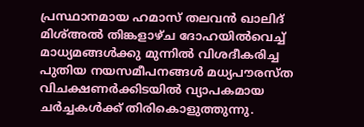പ്രസ്ഥാനമായ ഹമാസ്‌ തലവൻ ഖാലിദ്‌ മിശ്‌അൽ തിങ്കളാഴ്ച ദോഹയിൽവെച്ച്‌ മാധ്യമങ്ങൾക്കു മുന്നിൽ വിശദീകരിച്ച പുതിയ നയസമീപനങ്ങൾ മധ്യപൗരസ്ത വിചക്ഷണർക്കിടയിൽ വ്യാപകമായ ചർച്ചകൾക്ക്‌ തിരികൊളുത്തുന്നു.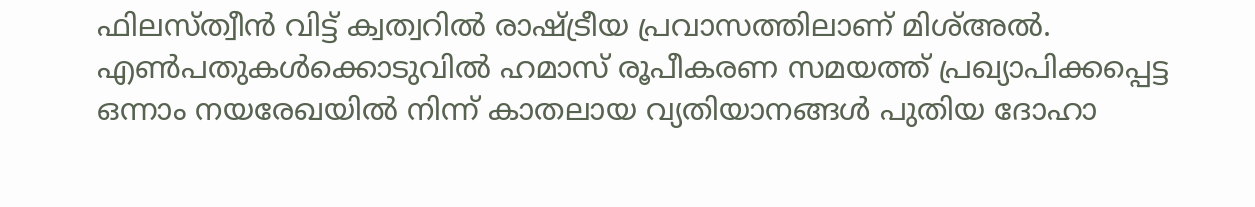ഫിലസ്ത്വീൻ വിട്ട്‌ ക്വത്വറിൽ രാഷ്ട്രീയ പ്രവാസത്തിലാണ്‌ മിശ്‌അൽ. എൺപതുകൾക്കൊടുവിൽ ഹമാസ്‌ രൂപീകരണ സമയത്ത്‌ പ്രഖ്യാപിക്കപ്പെട്ട ഒന്നാം നയരേഖയിൽ നിന്ന് കാതലായ വ്യതിയാനങ്ങൾ പുതിയ ദോഹാ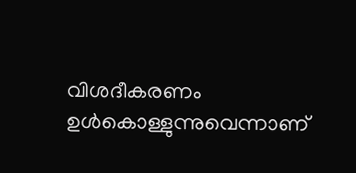വിശദീകരണം ഉൾകൊള്ളുന്നുവെന്നാണ്‌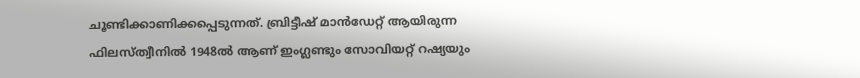ചൂണ്ടിക്കാണിക്കപ്പെടുന്നത്‌. ബ്രിട്ടീഷ്‌ മാൻഡേറ്റ്‌ ആയിരുന്ന ഫിലസ്ത്വീനിൽ 1948ൽ ആണ്‌ ഇംഗ്ലണ്ടും സോവിയറ്റ്‌ റഷ്യയും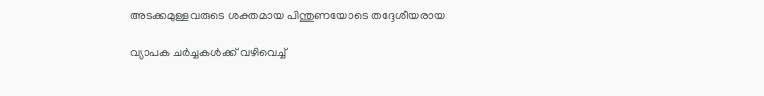അടക്കമുള്ളവരുടെ ശക്തമായ പിന്തുണയോടെ തദ്ദേശീയരായ

വ്യാപക ചർച്ചകൾക്ക്‌ വഴിവെച്ച്‌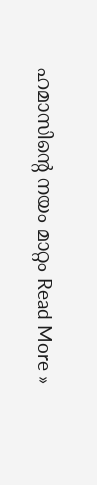ഹമാസിന്റെ നയം മാറ്റം Read More »